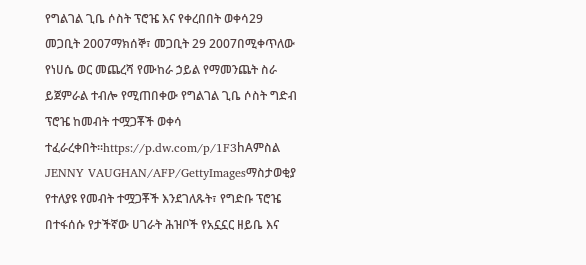የግልገል ጊቤ ሶስት ፕሮዤ እና የቀረበበት ወቀሳ29 መጋቢት 2007ማክሰኞ፣ መጋቢት 29 2007በሚቀጥለው የነሀሴ ወር መጨረሻ የሙከራ ኃይል የማመንጨት ስራ ይጀምራል ተብሎ የሚጠበቀው የግልገል ጊቤ ሶስት ግድብ ፕሮዤ ከመብት ተሟጋቾች ወቀሳ ተፈራረቀበት።https://p.dw.com/p/1F3hAምስል JENNY VAUGHAN/AFP/GettyImagesማስታወቂያ የተለያዩ የመብት ተሟጋቾች እንደገለጹት፣ የግድቡ ፕሮዤ በተፋሰሱ የታችኛው ሀገራት ሕዝቦች የአኗኗር ዘይቤ እና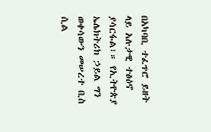በአካባቢ ተፈጥሮ ይዘት ላይ አሉታዊ ተፅዕኖ ያሳርፋል፣። የኢትዮጵያ ኤሌክትሪክ ኃይል ግን ወቀሳውን መሠረተ ቢስ ሲል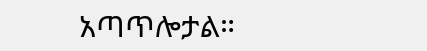አጣጥሎታል።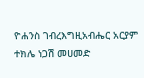ዮሐንስ ገብረእግዚአብሔር አርያም ተክሌ ነጋሽ መሀመድ